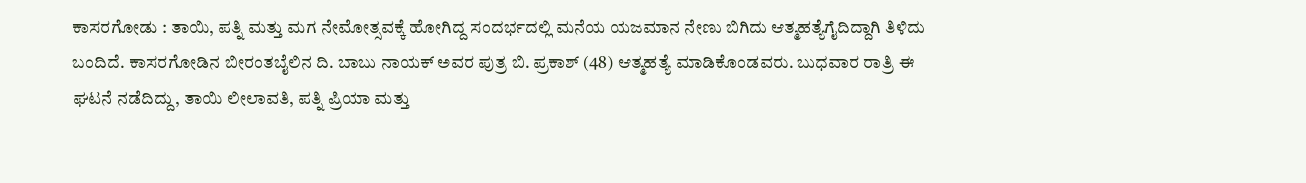ಕಾಸರಗೋಡು : ತಾಯಿ, ಪತ್ನಿ ಮತ್ತು ಮಗ ನೇಮೋತ್ಸವಕ್ಕೆ ಹೋಗಿದ್ದ ಸಂದರ್ಭದಲ್ಲಿ ಮನೆಯ ಯಜಮಾನ ನೇಣು ಬಿಗಿದು ಆತ್ಮಹತ್ಯೆಗೈದಿದ್ದಾಗಿ ತಿಳಿದು ಬಂದಿದೆ. ಕಾಸರಗೋಡಿನ ಬೀರಂತಬೈಲಿನ ದಿ. ಬಾಬು ನಾಯಕ್ ಅವರ ಪುತ್ರ ಬಿ. ಪ್ರಕಾಶ್ (48) ಆತ್ಮಹತ್ಯೆ ಮಾಡಿಕೊಂಡವರು. ಬುಧವಾರ ರಾತ್ರಿ ಈ ಘಟನೆ ನಡೆದಿದ್ದು, ತಾಯಿ ಲೀಲಾವತಿ, ಪತ್ನಿ ಪ್ರಿಯಾ ಮತ್ತು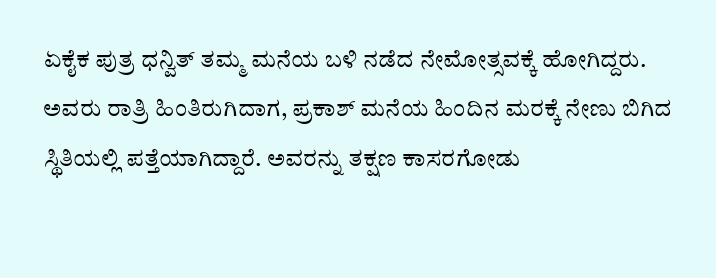ಏಕೈಕ ಪುತ್ರ ಧನ್ವಿತ್ ತಮ್ಮ ಮನೆಯ ಬಳಿ ನಡೆದ ನೇಮೋತ್ಸವಕ್ಕೆ ಹೋಗಿದ್ದರು.
ಅವರು ರಾತ್ರಿ ಹಿಂತಿರುಗಿದಾಗ, ಪ್ರಕಾಶ್ ಮನೆಯ ಹಿಂದಿನ ಮರಕ್ಕೆ ನೇಣು ಬಿಗಿದ ಸ್ಥಿತಿಯಲ್ಲಿ ಪತ್ತೆಯಾಗಿದ್ದಾರೆ. ಅವರನ್ನು ತಕ್ಷಣ ಕಾಸರಗೋಡು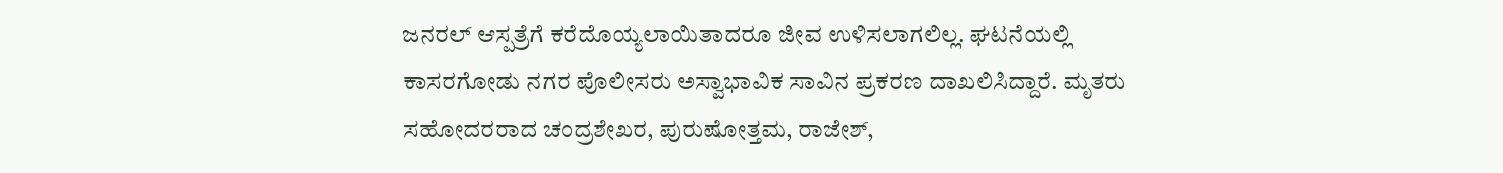ಜನರಲ್ ಆಸ್ಪತ್ರೆಗೆ ಕರೆದೊಯ್ಯಲಾಯಿತಾದರೂ ಜೀವ ಉಳಿಸಲಾಗಲಿಲ್ಲ. ಘಟನೆಯಲ್ಲಿ ಕಾಸರಗೋಡು ನಗರ ಪೊಲೀಸರು ಅಸ್ವಾಭಾವಿಕ ಸಾವಿನ ಪ್ರಕರಣ ದಾಖಲಿಸಿದ್ದಾರೆ. ಮೃತರು ಸಹೋದರರಾದ ಚಂದ್ರಶೇಖರ, ಪುರುಷೋತ್ತಮ, ರಾಜೇಶ್,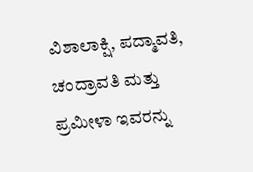ವಿಶಾಲಾಕ್ಷಿ, ಪದ್ಮಾವತಿ, ಚಂದ್ರಾವತಿ ಮತ್ತು ಪ್ರಮೀಳಾ ಇವರನ್ನು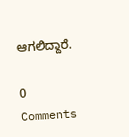ಆಗಲಿದ್ದಾರೆ.

0 Comments